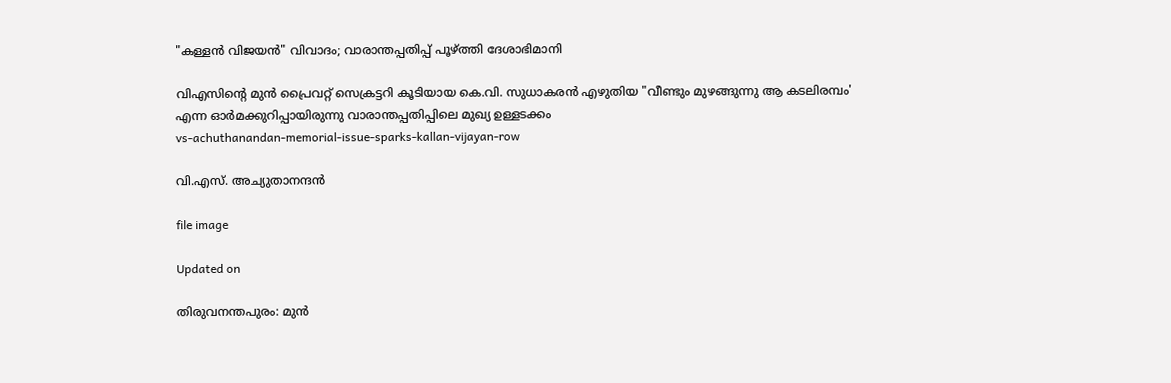"കള്ളന്‍ വിജയന്‍" വിവാദം; വാരാന്തപ്പതിപ്പ് പൂഴ്ത്തി ദേശാഭിമാനി

വിഎസിന്‍റെ മുന്‍ പ്രൈവറ്റ് സെക്രട്ടറി കൂടിയായ കെ.വി. സുധാകരന്‍ എഴുതിയ "വീണ്ടും മുഴങ്ങുന്നു ആ കടലിരമ്പം' എന്ന ഓര്‍മക്കുറിപ്പായിരുന്നു വാരാന്തപ്പതിപ്പിലെ മുഖ്യ ഉള്ളടക്കം
vs-achuthanandan-memorial-issue-sparks-kallan-vijayan-row

വി.എസ്. അച്യുതാനന്ദൻ

file image

Updated on

തിരുവനന്തപുരം: മുന്‍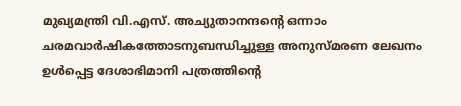മുഖ്യമന്ത്രി വി.എസ്. അച്യുതാനന്ദന്‍റെ ഒന്നാം ചരമവാര്‍ഷികത്തോടനുബന്ധിച്ചുള്ള അനുസ്മരണ ലേഖനം ഉള്‍പ്പെട്ട ദേശാഭിമാനി പത്രത്തിന്‍റെ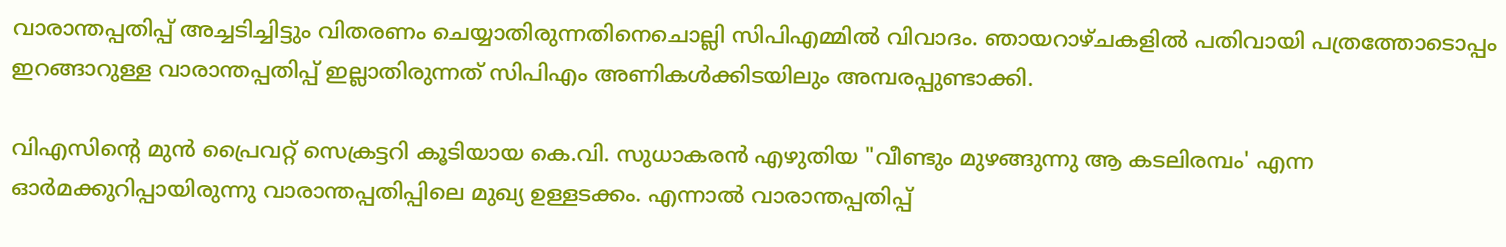വാരാന്തപ്പതിപ്പ് അച്ചടിച്ചിട്ടും വിതരണം ചെയ്യാതിരുന്നതിനെചൊല്ലി സിപിഎമ്മില്‍ വിവാദം. ഞായറാഴ്ചകളില്‍ പതിവായി പത്രത്തോടൊപ്പം ഇറങ്ങാറുള്ള വാരാന്തപ്പതിപ്പ് ഇല്ലാതിരുന്നത് സിപിഎം അണികള്‍ക്കിടയിലും അമ്പരപ്പുണ്ടാക്കി.

വിഎസിന്‍റെ മുന്‍ പ്രൈവറ്റ് സെക്രട്ടറി കൂടിയായ കെ.വി. സുധാകരന്‍ എഴുതിയ "വീണ്ടും മുഴങ്ങുന്നു ആ കടലിരമ്പം' എന്ന ഓര്‍മക്കുറിപ്പായിരുന്നു വാരാന്തപ്പതിപ്പിലെ മുഖ്യ ഉള്ളടക്കം. എന്നാല്‍ വാരാന്തപ്പതിപ്പ്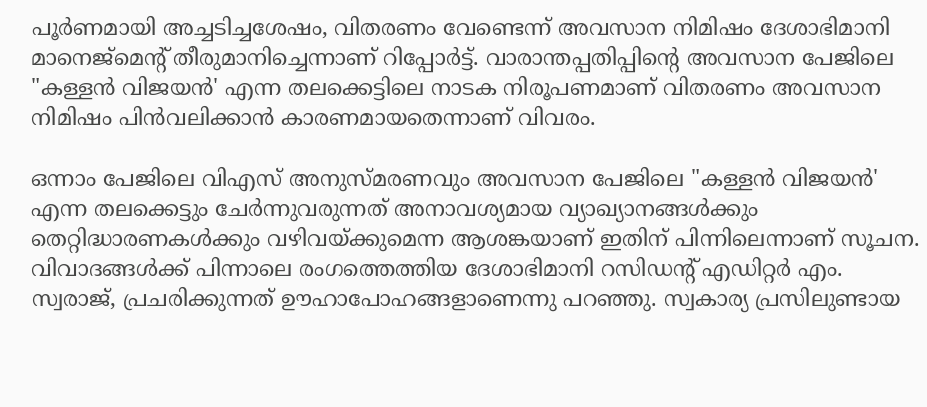പൂര്‍ണമായി അച്ചടിച്ചശേഷം, വിതരണം വേണ്ടെന്ന് അവസാന നിമിഷം ദേശാഭിമാനി മാനെജ്‌മെന്‍റ് തീരുമാനിച്ചെന്നാണ് റിപ്പോര്‍ട്ട്. വാരാന്തപ്പതിപ്പിന്‍റെ അവസാന പേജിലെ "കള്ളന്‍ വിജയന്‍' എന്ന തലക്കെട്ടിലെ നാടക നിരൂപണമാണ് വിതരണം അവസാന നിമിഷം പിന്‍വലിക്കാന്‍ കാരണമായതെന്നാണ് വിവരം.

ഒന്നാം പേജിലെ വിഎസ് അനുസ്മരണവും അവസാന പേജിലെ "കള്ളന്‍ വിജയന്‍' എന്ന തലക്കെട്ടും ചേര്‍ന്നുവരുന്നത് അനാവശ്യമായ വ്യാഖ്യാനങ്ങള്‍ക്കും തെറ്റിദ്ധാരണകള്‍ക്കും വഴിവയ്ക്കുമെന്ന ആശങ്കയാണ് ഇതിന് പിന്നിലെന്നാണ് സൂചന. വിവാദങ്ങള്‍ക്ക് പിന്നാലെ രംഗത്തെത്തിയ ദേശാഭിമാനി റസിഡന്‍റ് എഡിറ്റര്‍ എം. സ്വരാജ്, പ്രചരിക്കുന്നത് ഊഹാപോഹങ്ങളാണെന്നു പറഞ്ഞു. സ്വകാര്യ പ്രസിലുണ്ടായ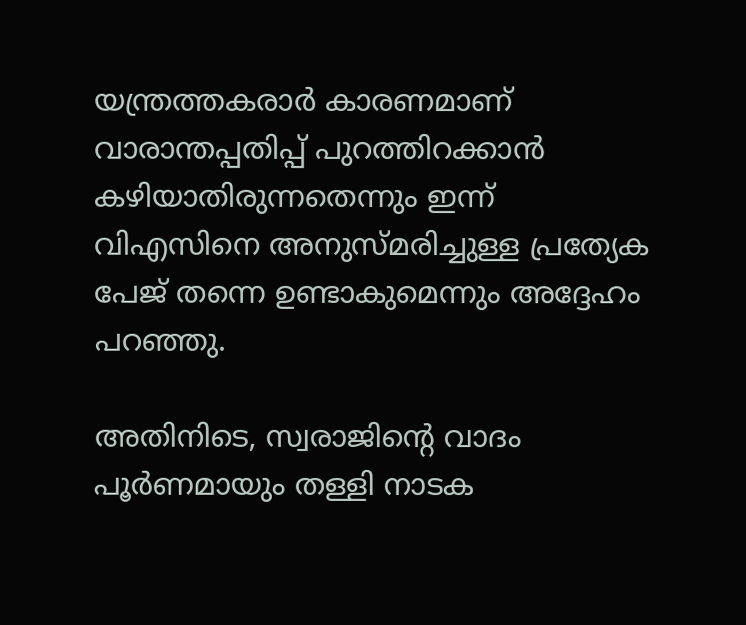യന്ത്രത്തകരാർ കാരണമാണ് വാരാന്തപ്പതിപ്പ് പുറത്തിറക്കാന്‍ കഴിയാതിരുന്നതെന്നും ഇന്ന് വിഎസിനെ അനുസ്മരിച്ചുള്ള പ്രത്യേക പേജ് തന്നെ ഉണ്ടാകുമെന്നും അദ്ദേഹം പറഞ്ഞു.

അതിനിടെ, സ്വരാജിന്‍റെ വാദം പൂര്‍ണമായും തള്ളി നാടക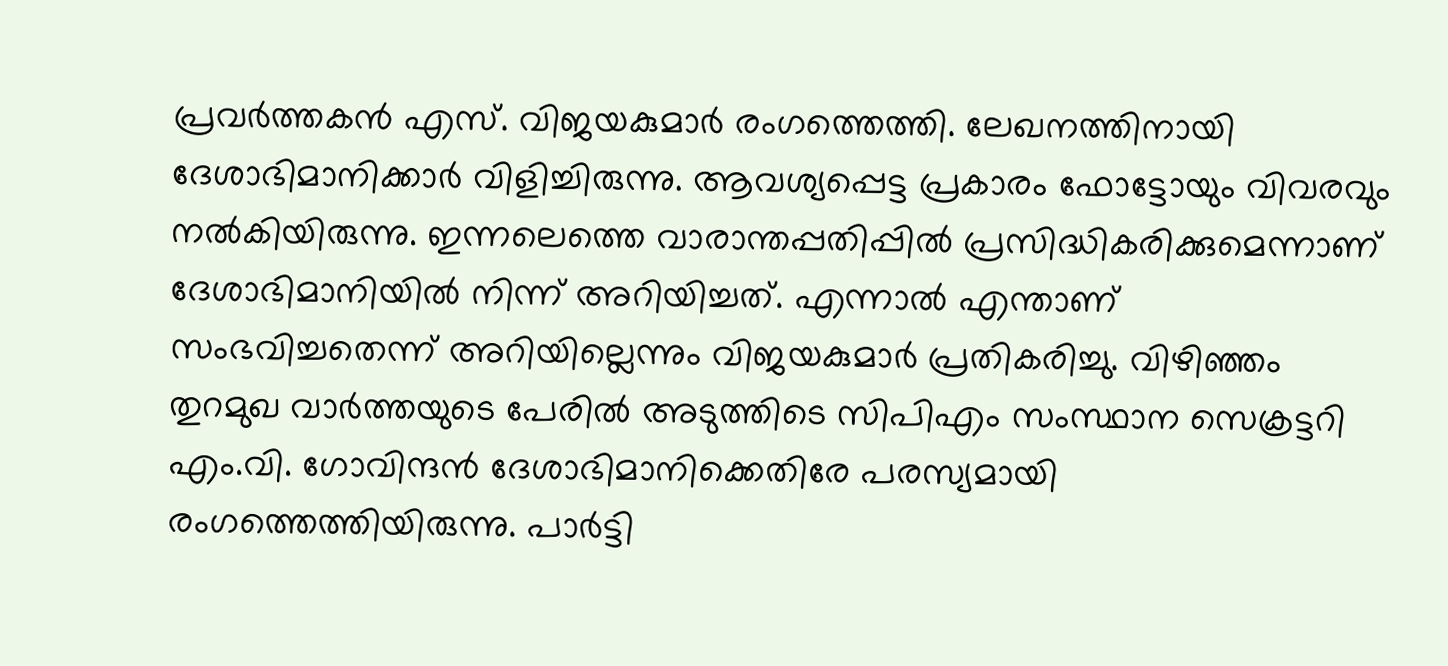പ്രവര്‍ത്തകന്‍ എസ്. വിജയകുമാര്‍ രംഗത്തെത്തി. ലേഖനത്തിനായി ദേശാഭിമാനിക്കാര്‍ വിളിച്ചിരുന്നു. ആവശ്യപ്പെട്ട പ്രകാരം ഫോട്ടോയും വിവരവും നല്‍കിയിരുന്നു. ഇന്നലെത്തെ വാരാന്തപ്പതിപ്പില്‍ പ്രസിദ്ധികരിക്കുമെന്നാണ് ദേശാഭിമാനിയിൽ നിന്ന് അറിയിച്ചത്. എന്നാല്‍ എന്താണ് സംഭവിച്ചതെന്ന് അറിയില്ലെന്നും വിജയകുമാര്‍ പ്രതികരിച്ചു. വിഴിഞ്ഞം തുറമുഖ വാര്‍ത്തയുടെ പേരില്‍ അടുത്തിടെ സിപിഎം സംസ്ഥാന സെക്രട്ടറി എം.വി. ഗോവിന്ദന്‍ ദേശാഭിമാനിക്കെതിരേ പരസ്യമായി രംഗത്തെത്തിയിരുന്നു. പാര്‍ട്ടി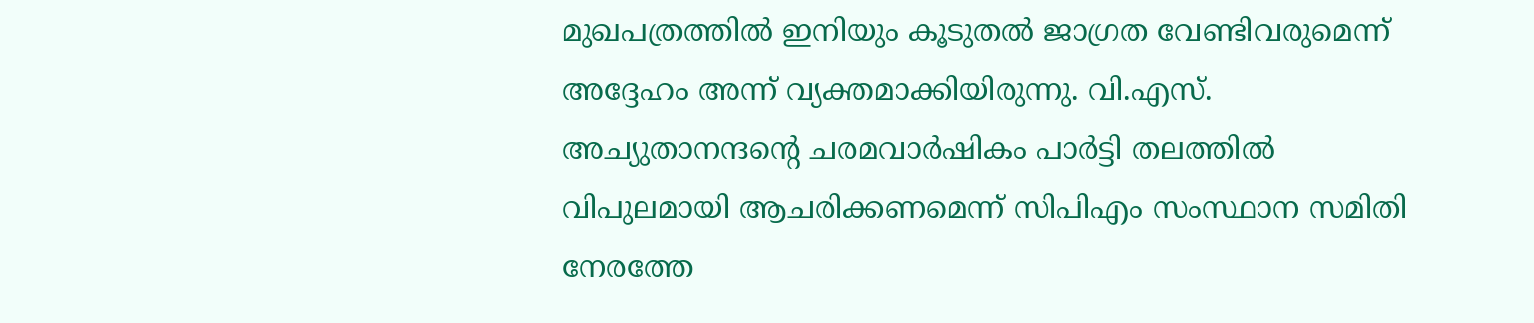മുഖപത്രത്തില്‍ ഇനിയും കൂടുതല്‍ ജാഗ്രത വേണ്ടിവരുമെന്ന് അദ്ദേഹം അന്ന് വ്യക്തമാക്കിയിരുന്നു. വി.എസ്. അച്യുതാനന്ദന്‍റെ ചരമവാര്‍ഷികം പാര്‍ട്ടി തലത്തില്‍ വിപുലമായി ആചരിക്കണമെന്ന് സിപിഎം സംസ്ഥാന സമിതി നേരത്തേ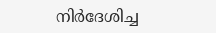നിര്‍ദേശിച്ച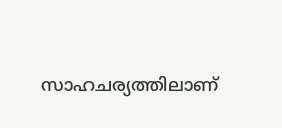സാഹചര്യത്തിലാണ്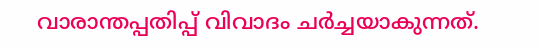വാരാന്തപ്പതിപ്പ് വിവാദം ചര്‍ച്ചയാകുന്നത്.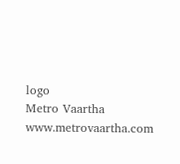logo
Metro Vaartha
www.metrovaartha.com